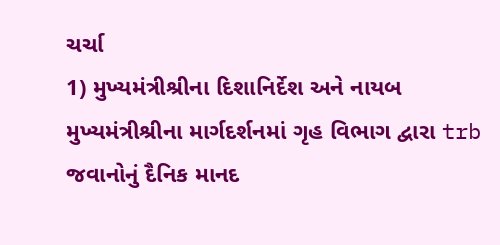ચર્ચા
1) મુખ્યમંત્રીશ્રીના દિશાનિર્દેશ અને નાયબ મુખ્યમંત્રીશ્રીના માર્ગદર્શનમાં ગૃહ વિભાગ દ્વારા trb જવાનોનું દૈનિક માનદ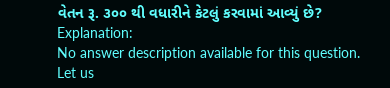વેતન રૂ. ૩૦૦ થી વધારીને કેટલું કરવામાં આવ્યું છે?
Explanation:
No answer description available for this question.
Let us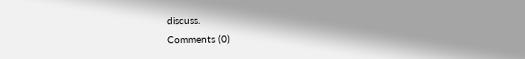discuss.
Comments (0)